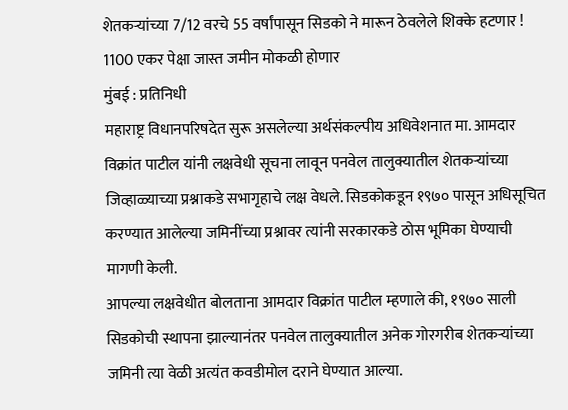शेतकऱ्यांच्या 7/12 वरचे 55 वर्षांपासून सिडको ने मारून ठेवलेले शिक्के हटणार ! 1100 एकर पेक्षा जास्त जमीन मोकळी होणार
मुंबई : प्रतिनिधी
महाराष्ट्र विधानपरिषदेत सुरू असलेल्या अर्थसंकल्पीय अधिवेशनात मा. आमदार विक्रांत पाटील यांनी लक्षवेधी सूचना लावून पनवेल तालुक्यातील शेतकऱ्यांच्या जिव्हाळ्याच्या प्रश्नाकडे सभागृहाचे लक्ष वेधले. सिडकोकडून १९७० पासून अधिसूचित करण्यात आलेल्या जमिनींच्या प्रश्नावर त्यांनी सरकारकडे ठोस भूमिका घेण्याची मागणी केली.
आपल्या लक्षवेधीत बोलताना आमदार विक्रांत पाटील म्हणाले की, १९७० साली सिडकोची स्थापना झाल्यानंतर पनवेल तालुक्यातील अनेक गोरगरीब शेतकऱ्यांच्या जमिनी त्या वेळी अत्यंत कवडीमोल दराने घेण्यात आल्या.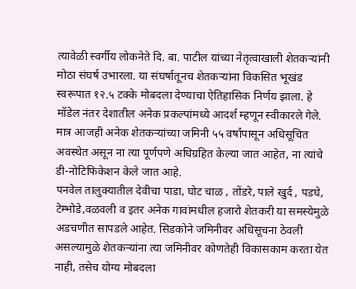त्यावेळी स्वर्गीय लोकनेते दि. बा. पाटील यांच्या नेतृत्वाखाली शेतकऱ्यांनी मोठा संघर्ष उभारला. या संघर्षातूनच शेतकऱ्यांना विकसित भूखंड स्वरूपात १२.५ टक्के मोबदला देण्याचा ऐतिहासिक निर्णय झाला. हे मॉडेल नंतर देशातील अनेक प्रकल्पांमध्ये आदर्श म्हणून स्वीकारले गेले. मात्र आजही अनेक शेतकऱ्यांच्या जमिनी ५५ वर्षांपासून अधिसूचित अवस्थेत असून ना त्या पूर्णपणे अधिग्रहित केल्या जात आहेत, ना त्यांचे डी-नोटिफिकेशन केले जात आहे.
पनवेल तालुक्यातील देवीचा पाडा, घोट चाळ , तोंडरे, पाले खुर्द , पडघे, टेम्भोडे,वळवली व इतर अनेक गावांमधील हजारो शेतकरी या समस्येमुळे अडचणीत सापडले आहेत. सिडकोने जमिनीवर अधिसूचना ठेवली असल्यामुळे शेतकऱ्यांना त्या जमिनीवर कोणतेही विकासकाम करता येत नाही, तसेच योग्य मोबदला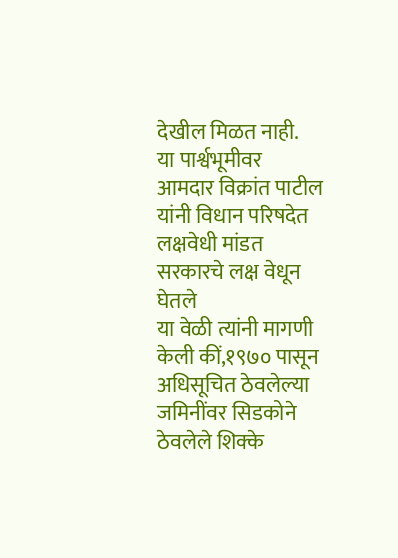देखील मिळत नाही.
या पार्श्वभूमीवर आमदार विक्रांत पाटील यांनी विधान परिषदेत लक्षवेधी मांडत सरकारचे लक्ष वेधून घेतले
या वेळी त्यांनी मागणी केली कीं,१९७० पासून अधिसूचित ठेवलेल्या जमिनींवर सिडकोने ठेवलेले शिक्के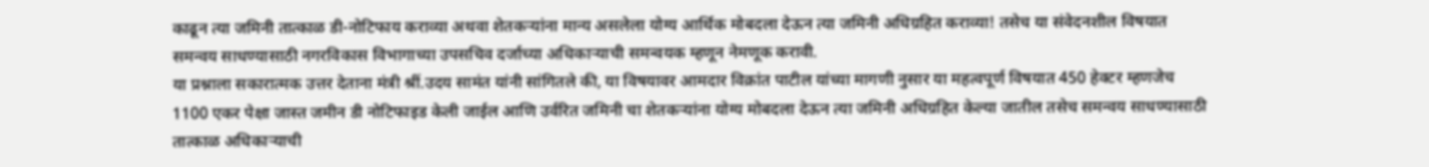काढून त्या जमिनी तात्काळ डी-नोटिफाय कराव्या अथवा शेतकऱ्यांना मान्य असलेला योग्य आर्थिक मोबदला देऊन त्या जमिनी अधिग्रहित कराव्या! तसेच या संवेदनशील विषयात समन्वय साधण्यासाठी नगरविकास विभागाच्या उपसचिव दर्जाच्या अधिकाऱ्याची समन्वयक म्हणून नेमणूक करावी.
या प्रश्नाला सकारात्मक उत्तर देताना मंत्री श्रीं.उदय सामंत यांनी सांगितले की, या विषयावर आमदार विक्रांत पाटील यांच्या मागणी नुसार या महत्वपूर्ण विषयात 450 हेक्टर म्हणजेच 1100 एकर पेक्षा जास्त जमीन डी नोटिफाइड केली जाईल आणि उर्वरित जमिनी चा शेतकऱ्यांना योग्य मोबदला देऊन त्या जमिनी अधिग्रहित केल्या जातील तसेच समन्वय साधण्यासाठी तात्काळ अधिकाऱ्याची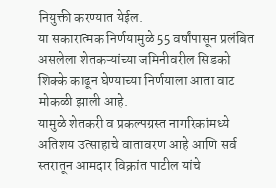नियुक्ती करण्यात येईल.
या सकारात्मक निर्णयामुळे 55 वर्षांपासून प्रलंबित असलेला शेतकऱ्यांच्या जमिनीवरील सिडको शिक्के काढून घेण्याच्या निर्णयाला आता वाट मोकळी झाली आहे.
यामुळे शेतकरी व प्रकल्पग्रस्त नागरिकांमध्ये अतिशय उत्साहाचे वातावरण आहे आणि सर्व स्तरातून आमदार विक्रांत पाटील यांचे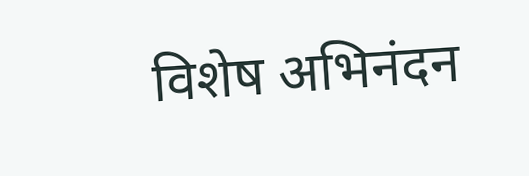विशेष अभिनंदन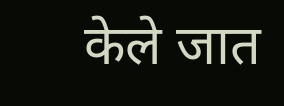केले जात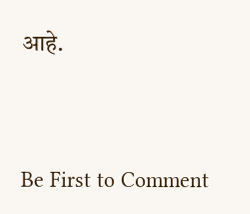आहे.




Be First to Comment